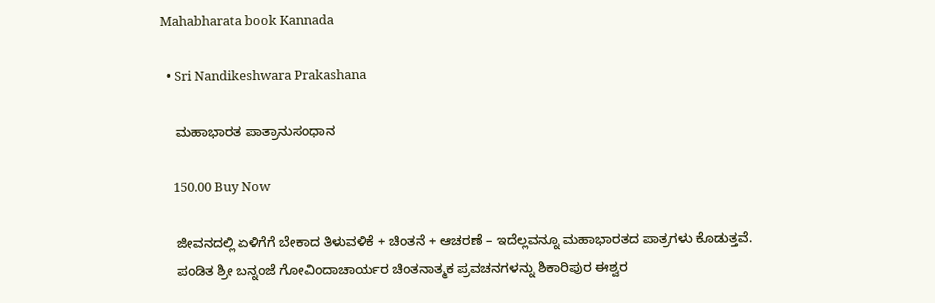Mahabharata book Kannada

  • Sri Nandikeshwara Prakashana

    ಮಹಾಭಾರತ ಪಾತ್ರಾನುಸಂಧಾನ

    150.00 Buy Now

    ಜೀವನದಲ್ಲಿ ಏಳಿಗೆಗೆ ಬೇಕಾದ ತಿಳುವಳಿಕೆ + ಚಿಂತನೆ + ಆಚರಣೆ – ಇದೆಲ್ಲವನ್ನೂ ಮಹಾಭಾರತದ ಪಾತ್ರಗಳು ಕೊಡುತ್ತವೆ.
    ಪಂಡಿತ ಶ್ರೀ ಬನ್ನಂಜೆ ಗೋವಿಂದಾಚಾರ್ಯರ ಚಿಂತನಾತ್ಮಕ ಪ್ರವಚನಗಳನ್ನು ಶಿಕಾರಿಪುರ ಈಶ್ವರ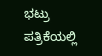ಭಟ್ರು ಪತ್ರಿಕೆಯಲ್ಲಿ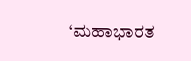‘ಮಹಾಭಾರತ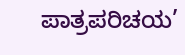ಪಾತ್ರಪರಿಚಯ’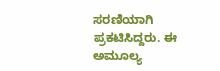ಸರಣಿಯಾಗಿ ಪ್ರಕಟಿಸಿದ್ದರು. ಈ ಅಮೂಲ್ಯ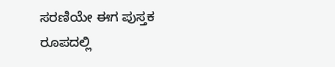ಸರಣಿಯೇ ಈಗ ಪುಸ್ತಕ ರೂಪದಲ್ಲಿ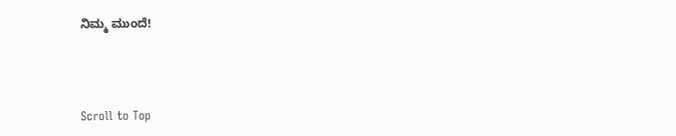ನಿಮ್ಮ ಮುಂದೆ!



Scroll to Top